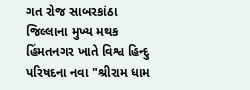ગત રોજ સાબરકાંઠા જિલ્લાના મુખ્ય મથક હિંમતનગર ખાતે વિશ્વ હિન્દુ પરિષદના નવા "શ્રીરામ ધામ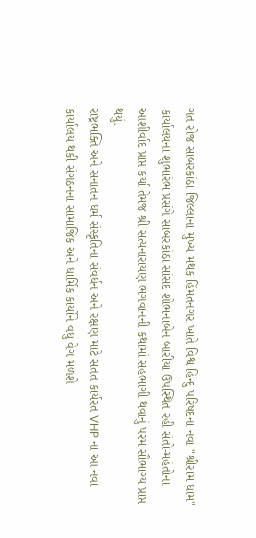ગત રોજ સાબરકાંઠા જિલ્લાના મુખ્ય મથક હિંમતનગર ખાતે વિશ્વ હિન્દુ પરિષદના નવા "શ્રીરામ ધામ" કાર્યાલયના શુભારંભ પ્રસંગે સાબરકાંઠા સાંસદ શોભનાબેન બારીયા ઉપસ્થિત રહી સંતો-મહંતોના આશીર્વાદ પ્રાપ્ત કર્યા તેમજ શ્રી સત્યનારાયણ ભગવાનની કથામાં સહભાગી થવાનું પરમ સૌભાગ્ય પ્રાપ્ત થયું.
રાષ્ટ્રભક્તિ અને સનાતન ધર્મ સંસ્કૃતિના સંવર્ધન અને રક્ષણ માટે સતત કાર્યરત VHP ના આ નવા કાર્યાલય થકી સંગઠનના સામાજિક અને ધાર્મિક કાર્યોને વધુ વેગ મળશે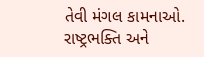તેવી મંગલ કામનાઓ.
રાષ્ટ્રભક્તિ અને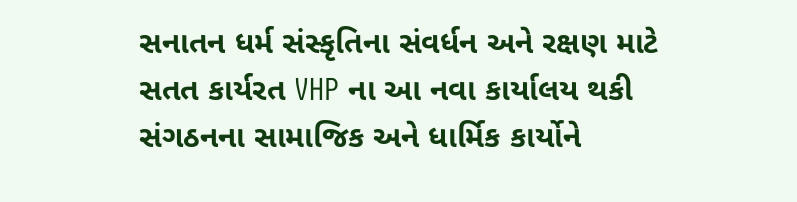સનાતન ધર્મ સંસ્કૃતિના સંવર્ધન અને રક્ષણ માટે સતત કાર્યરત VHP ના આ નવા કાર્યાલય થકી સંગઠનના સામાજિક અને ધાર્મિક કાર્યોને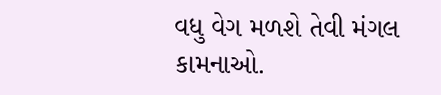વધુ વેગ મળશે તેવી મંગલ કામનાઓ.